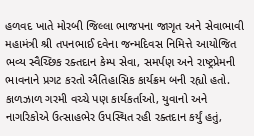હળવદ ખાતે મોરબી જિલ્લા ભાજપના જાગૃત અને સેવાભાવી મહામંત્રી શ્રી તપનભાઈ દવેના જન્મદિવસ નિમિત્તે આયોજિત ભવ્ય સ્વૈચ્છિક રક્તદાન કેમ્પ સેવા, સમર્પણ અને રાષ્ટ્રપ્રેમની ભાવનાને પ્રગટ કરતો ઐતિહાસિક કાર્યક્રમ બની રહ્યો હતો.
કાળઝાળ ગરમી વચ્ચે પણ કાર્યકર્તાઓ, યુવાનો અને નાગરિકોએ ઉત્સાહભેર ઉપસ્થિત રહી રક્તદાન કર્યું હતું,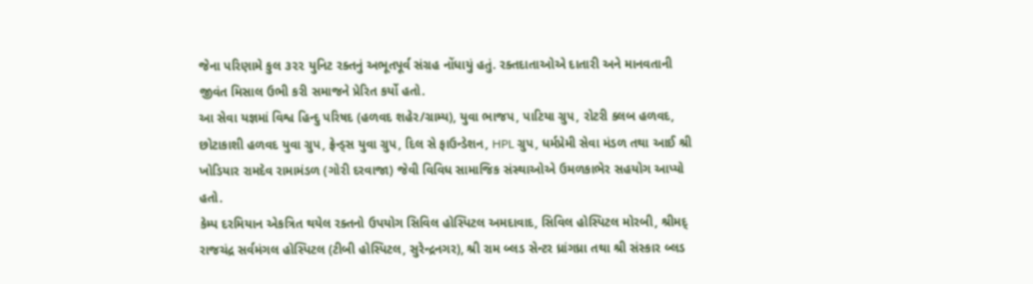જેના પરિણામે કુલ ૩૨૨ યુનિટ રક્તનું અભૂતપૂર્વ સંગ્રહ નોંધાયું હતું. રક્તદાતાઓએ દાતારી અને માનવતાની જીવંત મિસાલ ઉભી કરી સમાજને પ્રેરિત કર્યો હતો.
આ સેવા યજ્ઞમાં વિશ્વ હિન્દુ પરિષદ (હળવદ શહેર/ગ્રામ્ય), યુવા ભાજપ, પાટિયા ગ્રુપ, રોટરી ક્લબ હળવદ, છોટાકાશી હળવદ યુવા ગ્રુપ, ફ્રેન્ડ્સ યુવા ગ્રુપ, દિલ સે ફાઉન્ડેશન, HPL ગ્રુપ, ધર્મપ્રેમી સેવા મંડળ તથા આઈ શ્રી ખોડિયાર રામદેવ રામામંડળ (ગોરી દરવાજા) જેવી વિવિધ સામાજિક સંસ્થાઓએ ઉમળકાભેર સહયોગ આપ્યો હતો.
કેમ્પ દરમિયાન એકત્રિત થયેલ રક્તનો ઉપયોગ સિવિલ હોસ્પિટલ અમદાવાદ, સિવિલ હોસ્પિટલ મોરબી, શ્રીમદ્ રાજચંદ્ર સર્વમંગલ હોસ્પિટલ (ટીબી હોસ્પિટલ, સુરેન્દ્રનગર), શ્રી રામ બ્લડ સેન્ટર ધ્રાંગધ્રા તથા શ્રી સંસ્કાર બ્લડ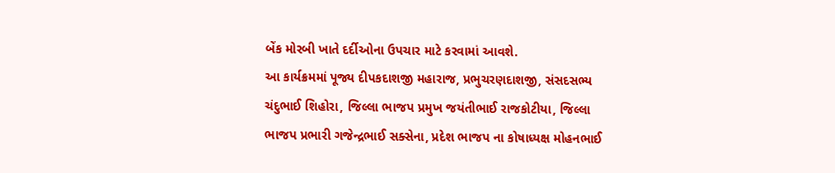બેંક મોરબી ખાતે દર્દીઓના ઉપચાર માટે કરવામાં આવશે.
આ કાર્યક્રમમાં પૂજ્ય દીપકદાશજી મહારાજ, પ્રભુચરણદાશજી, સંસદસભ્ય ચંદુભાઈ શિહોરા, જિલ્લા ભાજપ પ્રમુખ જયંતીભાઈ રાજકોટીયા, જિલ્લા ભાજપ પ્રભારી ગજેન્દ્રભાઈ સક્સેના, પ્રદેશ ભાજપ ના કોષાધ્યક્ષ મોહનભાઈ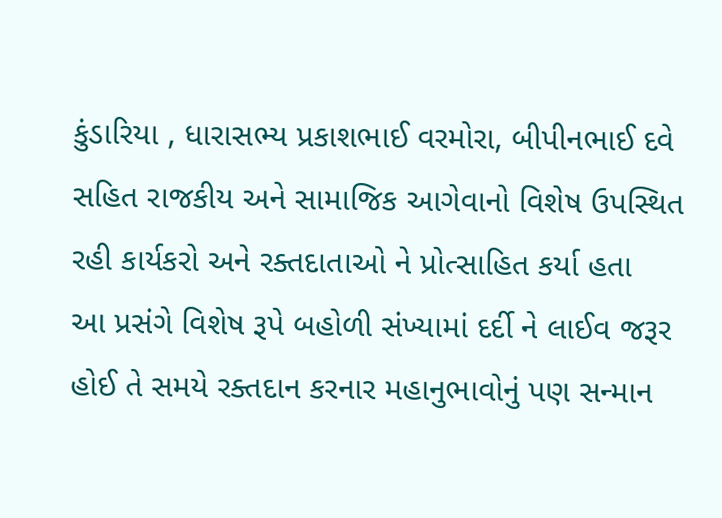કુંડારિયા , ધારાસભ્ય પ્રકાશભાઈ વરમોરા, બીપીનભાઈ દવે સહિત રાજકીય અને સામાજિક આગેવાનો વિશેષ ઉપસ્થિત રહી કાર્યકરો અને રક્તદાતાઓ ને પ્રોત્સાહિત કર્યા હતા
આ પ્રસંગે વિશેષ રૂપે બહોળી સંખ્યામાં દર્દી ને લાઈવ જરૂર હોઈ તે સમયે રક્તદાન કરનાર મહાનુભાવોનું પણ સન્માન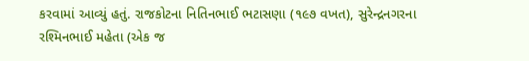કરવામાં આવ્યું હતું. રાજકોટના નિતિનભાઈ ભટાસણા (૧૯૭ વખત), સુરેન્દ્રનગરના રશ્મિનભાઈ મહેતા (એક જ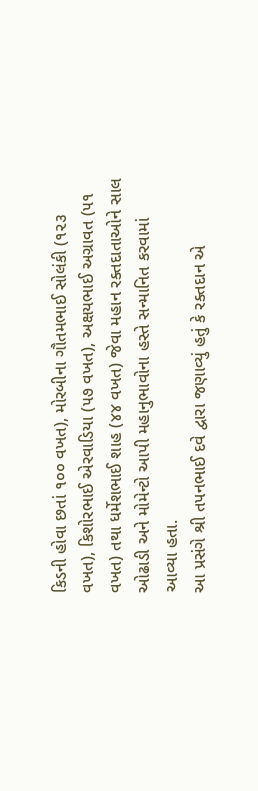કિડની હોવા છતાં ૧૦૦ વખત), મોરબીના ગૌતમભાઈ સોલંકી (૧૨૩ વખત), કિશોરભાઈ એરવાડિયા (૫૭ વખત), અક્ષયભાઈ અગ્રાવત (૫૧ વખત) તથા ધર્મેશભાઈ શાહ (૪૪ વખત) જેવા મહાન રક્તદાતાઓને સાલ ઓઢાડી અને મોમેન્ટો આપી મહાનુભાવોના હસ્તે સન્માનિત કરવામાં આવ્યા હતા.
આ પ્રસંગે શ્રી તપનભાઈ દવે દ્વારા જણાવ્યું હતું કે રક્તદાન એ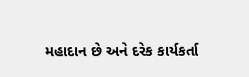મહાદાન છે અને દરેક કાર્યકર્તા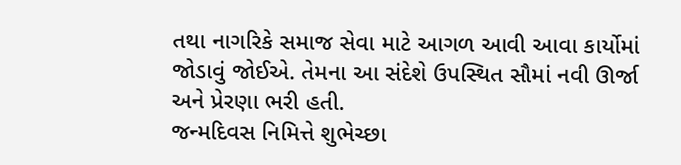તથા નાગરિકે સમાજ સેવા માટે આગળ આવી આવા કાર્યોમાં જોડાવું જોઈએ. તેમના આ સંદેશે ઉપસ્થિત સૌમાં નવી ઊર્જા અને પ્રેરણા ભરી હતી.
જન્મદિવસ નિમિત્તે શુભેચ્છા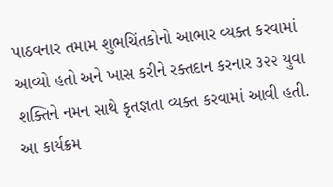પાઠવનાર તમામ શુભચિંતકોનો આભાર વ્યક્ત કરવામાં આવ્યો હતો અને ખાસ કરીને રક્તદાન કરનાર ૩૨૨ યુવા શક્તિને નમન સાથે કૃતજ્ઞતા વ્યક્ત કરવામાં આવી હતી.
આ કાર્યક્રમ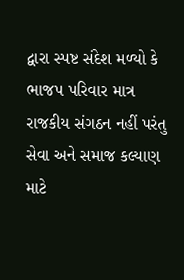દ્વારા સ્પષ્ટ સંદેશ મળ્યો કે ભાજપ પરિવાર માત્ર રાજકીય સંગઠન નહીં પરંતુ સેવા અને સમાજ કલ્યાણ માટે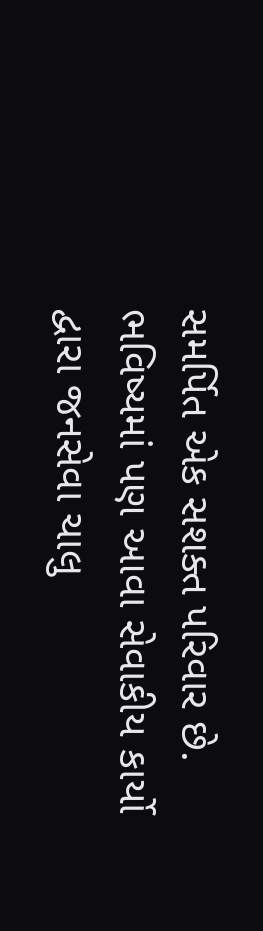સમર્પિત એક સશક્ત પરિવાર છે. ભવિષ્યમાં પણ આવા સેવાકીય કાર્યો દ્વારા જનસેવા ચાલુ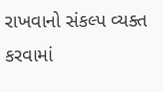રાખવાનો સંકલ્પ વ્યક્ત કરવામાં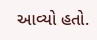આવ્યો હતો.